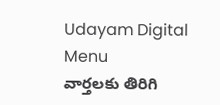Udayam Digital
Menu
వార్తలకు తిరిగి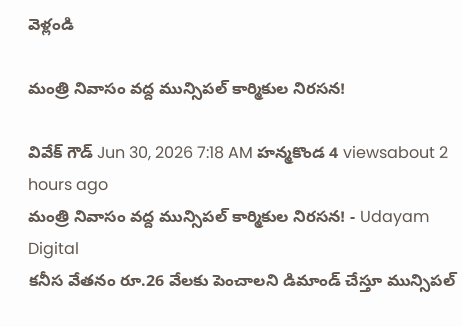వెళ్లండి

మంత్రి నివాసం వద్ద మున్సిపల్ కార్మికుల నిరసన!

వివేక్ గౌడ్ Jun 30, 2026 7:18 AM హన్మకొండ 4 viewsabout 2 hours ago
మంత్రి నివాసం వద్ద మున్సిపల్ కార్మికుల నిరసన! - Udayam Digital
కనీస వేతనం రూ.26 వేలకు పెంచాలని డిమాండ్ చేస్తూ మున్సిపల్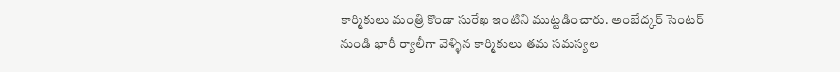కార్మికులు మంత్రి కొండా సురేఖ ఇంటిని ముట్టడించారు. అంబేద్కర్ సెంటర్ నుండి భారీ ర్యాలీగా వెళ్ళిన కార్మికులు తమ సమస్యల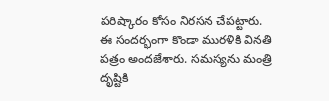పరిష్కారం కోసం నిరసన చేపట్టారు. ఈ సందర్భంగా కొండా మురళికి వినతి పత్రం అందజేశారు. సమస్యను మంత్రి దృష్టికి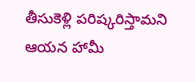తీసుకెళ్లి పరిష్కరిస్తామని ఆయన హామీ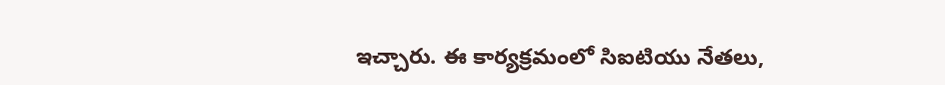ఇచ్చారు. ఈ కార్యక్రమంలో సిఐటియు నేతలు,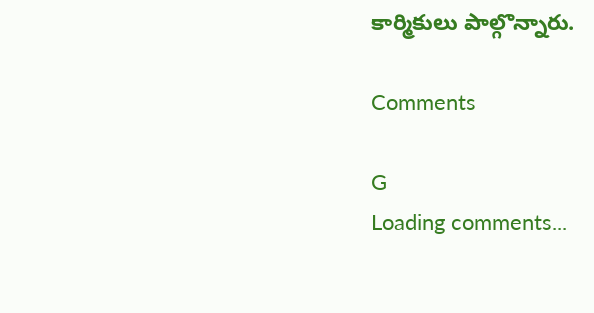కార్మికులు పాల్గొన్నారు.

Comments

G
Loading comments...